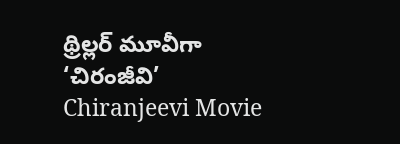థ్రిల్లర్ మూవీగా ‘చిరంజీవి’
Chiranjeevi Movie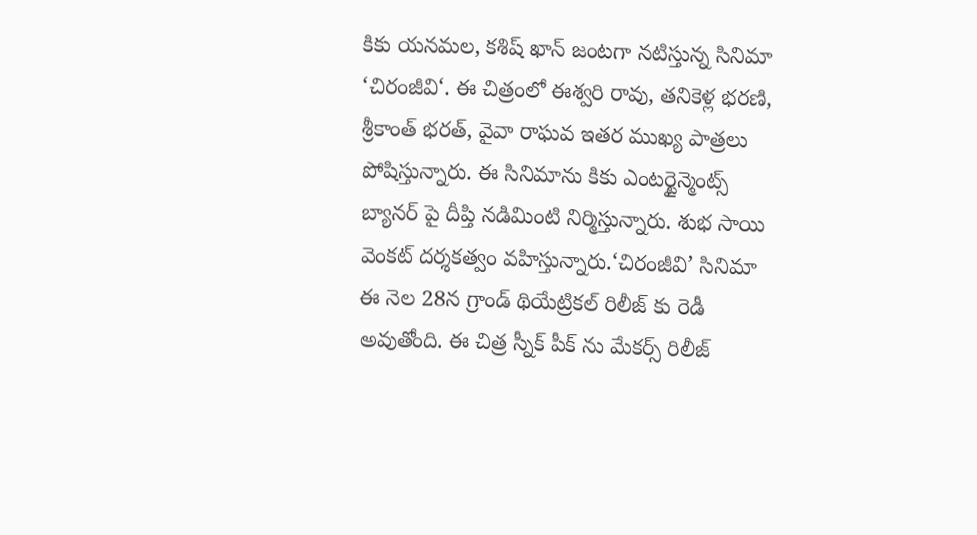కికు యనమల, కశిష్ ఖాన్ జంటగా నటిస్తున్న సినిమా ‘చిరంజీవి‘. ఈ చిత్రంలో ఈశ్వరి రావు, తనికెళ్ల భరణి, శ్రీకాంత్ భరత్, వైవా రాఘవ ఇతర ముఖ్య పాత్రలు పోషిస్తున్నారు. ఈ సినిమాను కికు ఎంటర్టైన్మెంట్స్ బ్యానర్ పై దీప్తి నడిమింటి నిర్మిస్తున్నారు. శుభ సాయి వెంకట్ దర్శకత్వం వహిస్తున్నారు.‘చిరంజీవి’ సినిమా ఈ నెల 28న గ్రాండ్ థియేట్రికల్ రిలీజ్ కు రెడీ అవుతోంది. ఈ చిత్ర స్నీక్ పీక్ ను మేకర్స్ రిలీజ్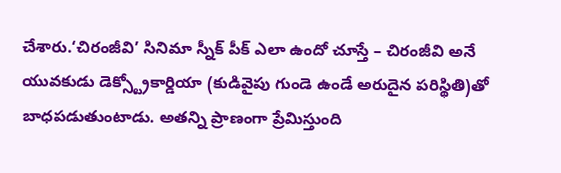చేశారు.‘చిరంజీవి’ సినిమా స్నీక్ పీక్ ఎలా ఉందో చూస్తే – చిరంజీవి అనే యువకుడు డెక్స్ట్రోకార్డియా (కుడివైపు గుండె ఉండే అరుదైన పరిస్థితి)తో బాధపడుతుంటాడు. అతన్ని ప్రాణంగా ప్రేమిస్తుంది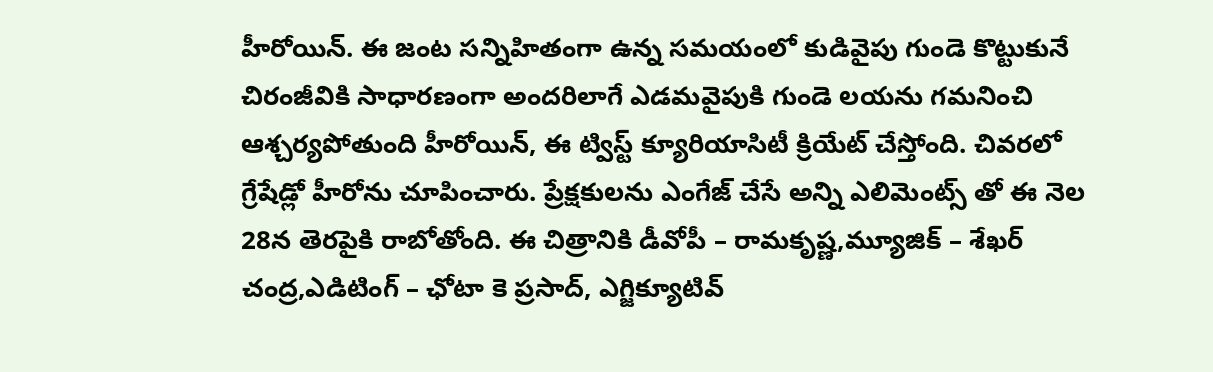హీరోయిన్. ఈ జంట సన్నిహితంగా ఉన్న సమయంలో కుడివైపు గుండె కొట్టుకునే చిరంజీవికి సాధారణంగా అందరిలాగే ఎడమవైపుకి గుండె లయను గమనించి ఆశ్చర్యపోతుంది హీరోయిన్, ఈ ట్విస్ట్ క్యూరియాసిటీ క్రియేట్ చేస్తోంది. చివరలో గ్రేషేడ్లో హీరోను చూపించారు. ప్రేక్షకులను ఎంగేజ్ చేసే అన్ని ఎలిమెంట్స్ తో ఈ నెల 28న తెరపైకి రాబోతోంది. ఈ చిత్రానికి డీవోపీ – రామకృష్ణ,మ్యూజిక్ – శేఖర్ చంద్ర,ఎడిటింగ్ – ఛోటా కె ప్రసాద్, ఎగ్జిక్యూటివ్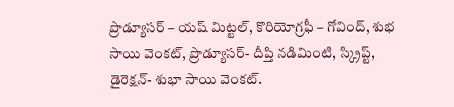ప్రొడ్యూసర్ – యష్ మిట్టల్, కొరియోగ్రఫీ – గోవింద్, శుభ సాయి వెంకట్, ప్రొడ్యూసర్- దీప్తి నడిమింటి, స్క్రిప్ట్, డైరెక్షన్- శుభా సాయి వెంకట్.